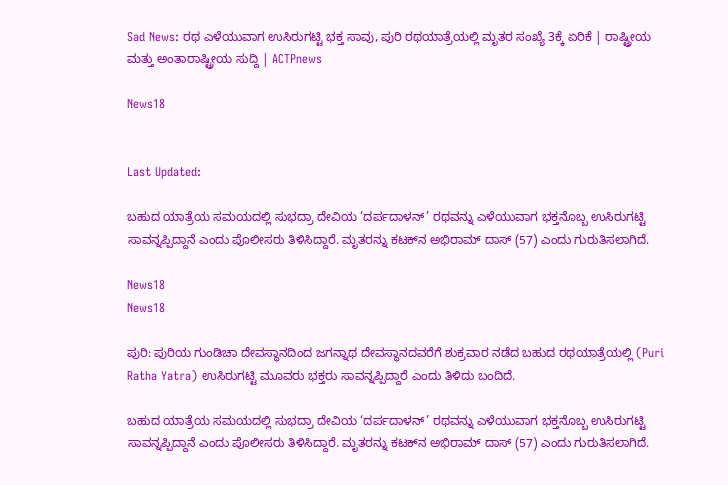Sad News: ರಥ ಎಳೆಯುವಾಗ ಉಸಿರುಗಟ್ಟಿ ಭಕ್ತ ಸಾವು, ಪುರಿ ರಥಯಾತ್ರೆಯಲ್ಲಿ ಮೃತರ ಸಂಖ್ಯೆ 3ಕ್ಕೆ ಏರಿಕೆ | ರಾಷ್ಟ್ರೀಯ ಮತ್ತು ಅಂತಾರಾಷ್ಟ್ರೀಯ ಸುದ್ದಿ | ACTPnews

News18


Last Updated:

ಬಹುದ ಯಾತ್ರೆಯ ಸಮಯದಲ್ಲಿ ಸುಭದ್ರಾ ದೇವಿಯ ‘ದರ್ಪದಾಳನ್’ ರಥವನ್ನು ಎಳೆಯುವಾಗ ಭಕ್ತನೊಬ್ಬ ಉಸಿರುಗಟ್ಟಿ ಸಾವನ್ನಪ್ಪಿದ್ದಾನೆ ಎಂದು ಪೊಲೀಸರು ತಿಳಿಸಿದ್ದಾರೆ. ಮೃತರನ್ನು ಕಟಕ್‌ನ ಅಭಿರಾಮ್ ದಾಸ್ (57) ಎಂದು ಗುರುತಿಸಲಾಗಿದೆ.

News18
News18

ಪುರಿ: ಪುರಿಯ ಗುಂಡಿಚಾ ದೇವಸ್ಥಾನದಿಂದ ಜಗನ್ನಾಥ ದೇವಸ್ಥಾನದವರೆಗೆ ಶುಕ್ರವಾರ ನಡೆದ ಬಹುದ ರಥಯಾತ್ರೆಯಲ್ಲಿ (Puri Ratha Yatra) ಉಸಿರುಗಟ್ಟಿ ಮೂವರು ಭಕ್ತರು ಸಾವನ್ನಪ್ಪಿದ್ದಾರೆ ಎಂದು ತಿಳಿದು ಬಂದಿದೆ.

ಬಹುದ ಯಾತ್ರೆಯ ಸಮಯದಲ್ಲಿ ಸುಭದ್ರಾ ದೇವಿಯ ‘ದರ್ಪದಾಳನ್’ ರಥವನ್ನು ಎಳೆಯುವಾಗ ಭಕ್ತನೊಬ್ಬ ಉಸಿರುಗಟ್ಟಿ ಸಾವನ್ನಪ್ಪಿದ್ದಾನೆ ಎಂದು ಪೊಲೀಸರು ತಿಳಿಸಿದ್ದಾರೆ. ಮೃತರನ್ನು ಕಟಕ್‌ನ ಅಭಿರಾಮ್ ದಾಸ್ (57) ಎಂದು ಗುರುತಿಸಲಾಗಿದೆ.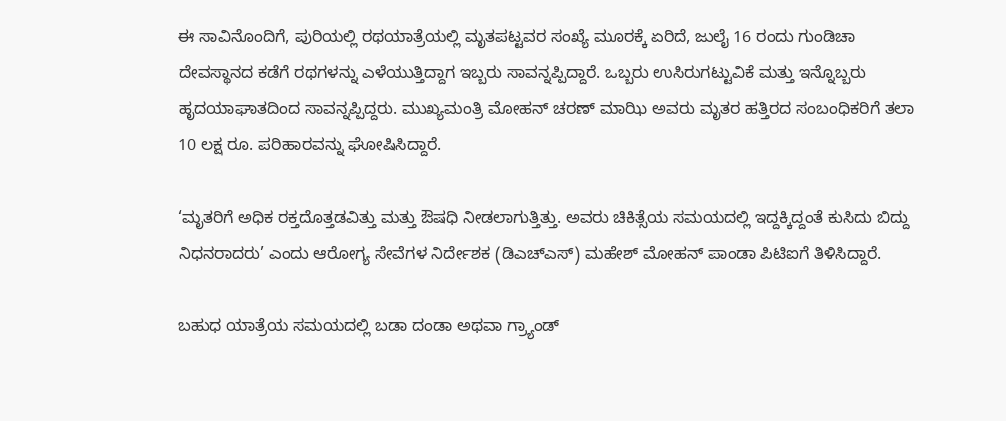ಈ ಸಾವಿನೊಂದಿಗೆ, ಪುರಿಯಲ್ಲಿ ರಥಯಾತ್ರೆಯಲ್ಲಿ ಮೃತಪಟ್ಟವರ ಸಂಖ್ಯೆ ಮೂರಕ್ಕೆ ಏರಿದೆ, ಜುಲೈ 16 ರಂದು ಗುಂಡಿಚಾ ದೇವಸ್ಥಾನದ ಕಡೆಗೆ ರಥಗಳನ್ನು ಎಳೆಯುತ್ತಿದ್ದಾಗ ಇಬ್ಬರು ಸಾವನ್ನಪ್ಪಿದ್ದಾರೆ. ಒಬ್ಬರು ಉಸಿರುಗಟ್ಟುವಿಕೆ ಮತ್ತು ಇನ್ನೊಬ್ಬರು ಹೃದಯಾಘಾತದಿಂದ ಸಾವನ್ನಪ್ಪಿದ್ದರು. ಮುಖ್ಯಮಂತ್ರಿ ಮೋಹನ್ ಚರಣ್ ಮಾಝಿ ಅವರು ಮೃತರ ಹತ್ತಿರದ ಸಂಬಂಧಿಕರಿಗೆ ತಲಾ 10 ಲಕ್ಷ ರೂ. ಪರಿಹಾರವನ್ನು ಘೋಷಿಸಿದ್ದಾರೆ.

‘ಮೃತರಿಗೆ ಅಧಿಕ ರಕ್ತದೊತ್ತಡವಿತ್ತು ಮತ್ತು ಔಷಧಿ ನೀಡಲಾಗುತ್ತಿತ್ತು. ಅವರು ಚಿಕಿತ್ಸೆಯ ಸಮಯದಲ್ಲಿ ಇದ್ದಕ್ಕಿದ್ದಂತೆ ಕುಸಿದು ಬಿದ್ದು ನಿಧನರಾದರು’ ಎಂದು ಆರೋಗ್ಯ ಸೇವೆಗಳ ನಿರ್ದೇಶಕ (ಡಿಎಚ್‌ಎಸ್) ಮಹೇಶ್ ಮೋಹನ್ ಪಾಂಡಾ ಪಿಟಿಐಗೆ ತಿಳಿಸಿದ್ದಾರೆ.

ಬಹುಧ ಯಾತ್ರೆಯ ಸಮಯದಲ್ಲಿ ಬಡಾ ದಂಡಾ ಅಥವಾ ಗ್ರ್ಯಾಂಡ್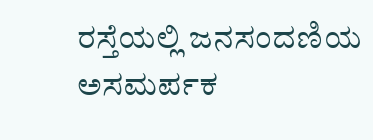ರಸ್ತೆಯಲ್ಲಿ ಜನಸಂದಣಿಯ ಅಸಮರ್ಪಕ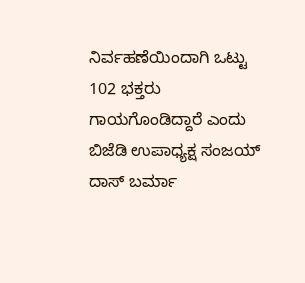ನಿರ್ವಹಣೆಯಿಂದಾಗಿ ಒಟ್ಟು 102 ಭಕ್ತರು ಗಾಯಗೊಂಡಿದ್ದಾರೆ ಎಂದು ಬಿಜೆಡಿ ಉಪಾಧ್ಯಕ್ಷ ಸಂಜಯ್ ದಾಸ್ ಬರ್ಮಾ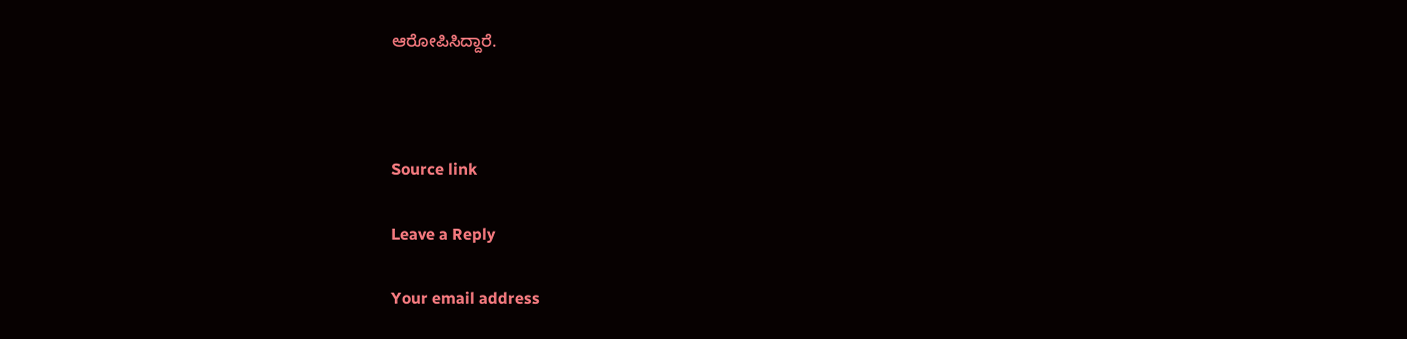ಆರೋಪಿಸಿದ್ದಾರೆ.



Source link

Leave a Reply

Your email address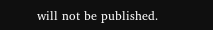will not be published.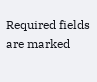Required fields are marked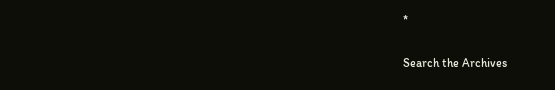*

Search the Archives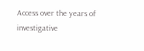Access over the years of investigative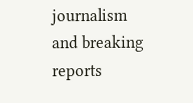journalism and breaking reports